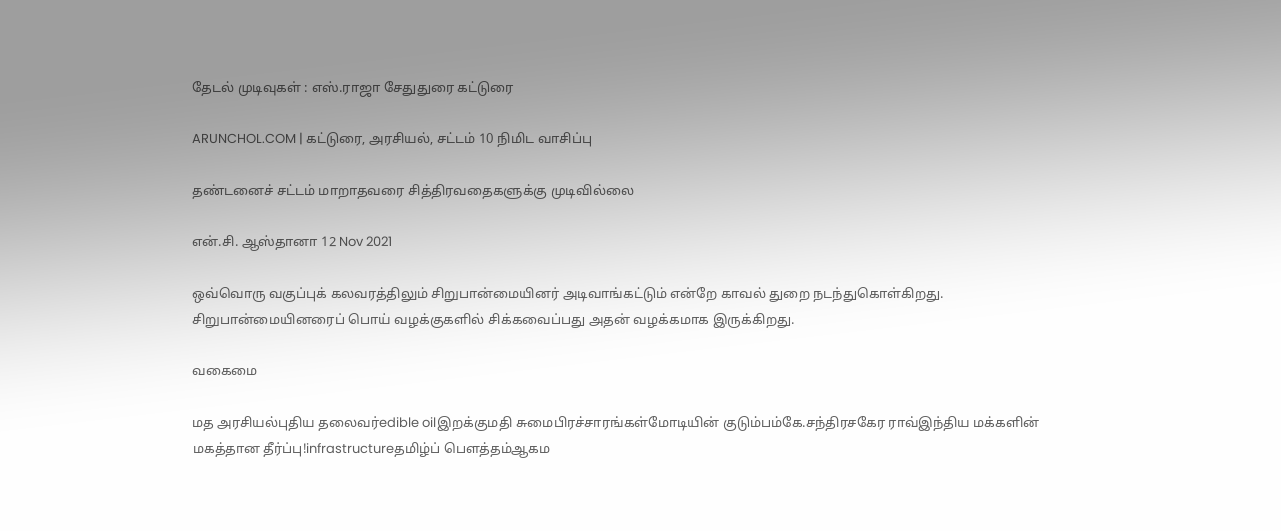தேடல் முடிவுகள் : எஸ்.ராஜா சேதுதுரை கட்டுரை

ARUNCHOL.COM | கட்டுரை, அரசியல், சட்டம் 10 நிமிட வாசிப்பு

தண்டனைச் சட்டம் மாறாதவரை சித்திரவதைகளுக்கு முடிவில்லை

என்.சி. ஆஸ்தானா 12 Nov 2021

ஒவ்வொரு வகுப்புக் கலவரத்திலும் சிறுபான்மையினர் அடிவாங்கட்டும் என்றே காவல் துறை நடந்துகொள்கிறது. சிறுபான்மையினரைப் பொய் வழக்குகளில் சிக்கவைப்பது அதன் வழக்கமாக இருக்கிறது.

வகைமை

மத அரசியல்புதிய தலைவர்edible oilஇறக்குமதி சுமைபிரச்சாரங்கள்மோடியின் குடும்பம்கே.சந்திரசகேர ராவ்இந்திய மக்களின் மகத்தான தீர்ப்பு!infrastructureதமிழ்ப் பௌத்தம்ஆகம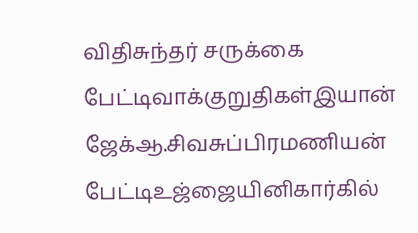விதிசுந்தர் சருக்கை பேட்டிவாக்குறுதிகள்இயான் ஜேக்ஆ.சிவசுப்பிரமணியன் பேட்டிஉஜ்ஜையினிகார்கில்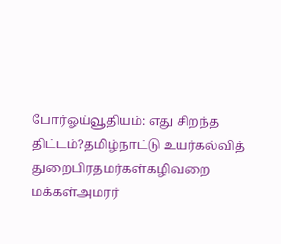போர்ஓய்வூதியம்: எது சிறந்த திட்டம்?தமிழ்நாட்டு உயர்கல்வித் துறைபிரதமர்கள்கழிவறை மக்கள்அமரர்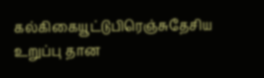கல்கிகையூட்டுபிரெஞ்சுதேசிய உறுப்பு தான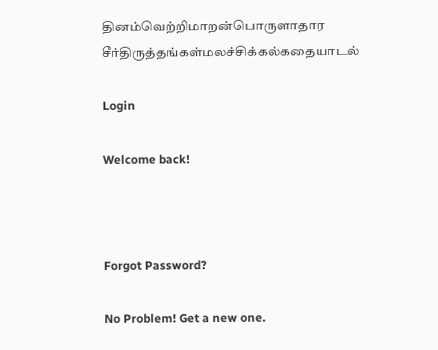தினம்வெற்றிமாறன்பொருளாதார சீர்திருத்தங்கள்மலச்சிக்கல்கதையாடல்

Login

Welcome back!



Forgot Password?

No Problem! Get a new one.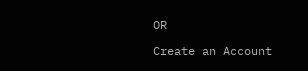OR

Create an Account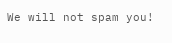We will not spam you!